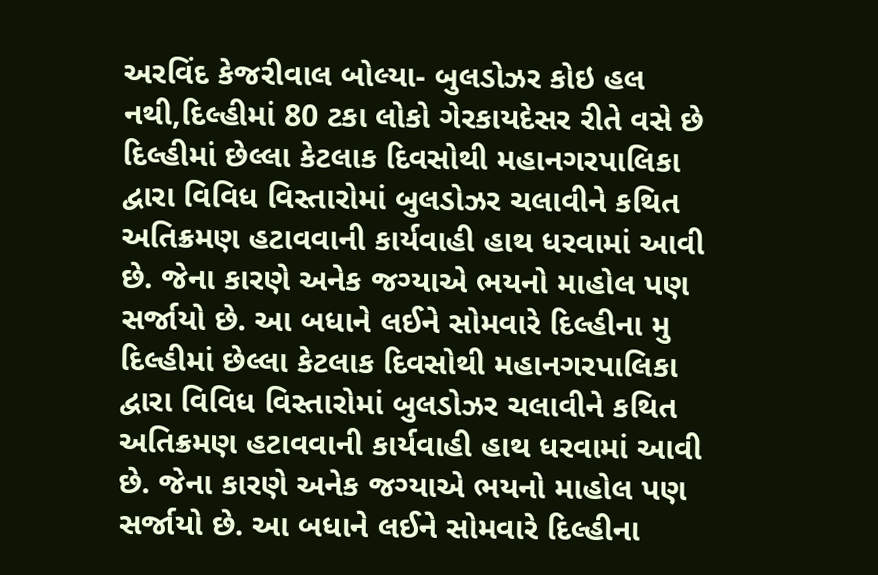અરવિંદ કેજરીવાલ બોલ્યા- બુલડોઝર કોઇ હલ નથી,દિલ્હીમાં 80 ટકા લોકો ગેરકાયદેસર રીતે વસે છે
દિલ્હીમાં છેલ્લા કેટલાક દિવસોથી મહાનગરપાલિકા દ્વારા વિવિધ વિસ્તારોમાં બુલડોઝર ચલાવીને કથિત અતિક્રમણ હટાવવાની કાર્યવાહી હાથ ધરવામાં આવી છે. જેના કારણે અનેક જગ્યાએ ભયનો માહોલ પણ સર્જાયો છે. આ બધાને લઈને સોમવારે દિલ્હીના મુ
દિલ્હીમાં છેલ્લા કેટલાક દિવસોથી મહાનગરપાલિકા દ્વારા વિવિધ વિસ્તારોમાં બુલડોઝર ચલાવીને કથિત અતિક્રમણ હટાવવાની કાર્યવાહી હાથ ધરવામાં આવી છે. જેના કારણે અનેક જગ્યાએ ભયનો માહોલ પણ સર્જાયો છે. આ બધાને લઈને સોમવારે દિલ્હીના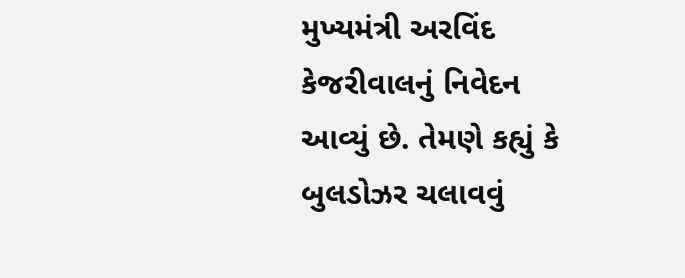મુખ્યમંત્રી અરવિંદ કેજરીવાલનું નિવેદન આવ્યું છે. તેમણે કહ્યું કે બુલડોઝર ચલાવવું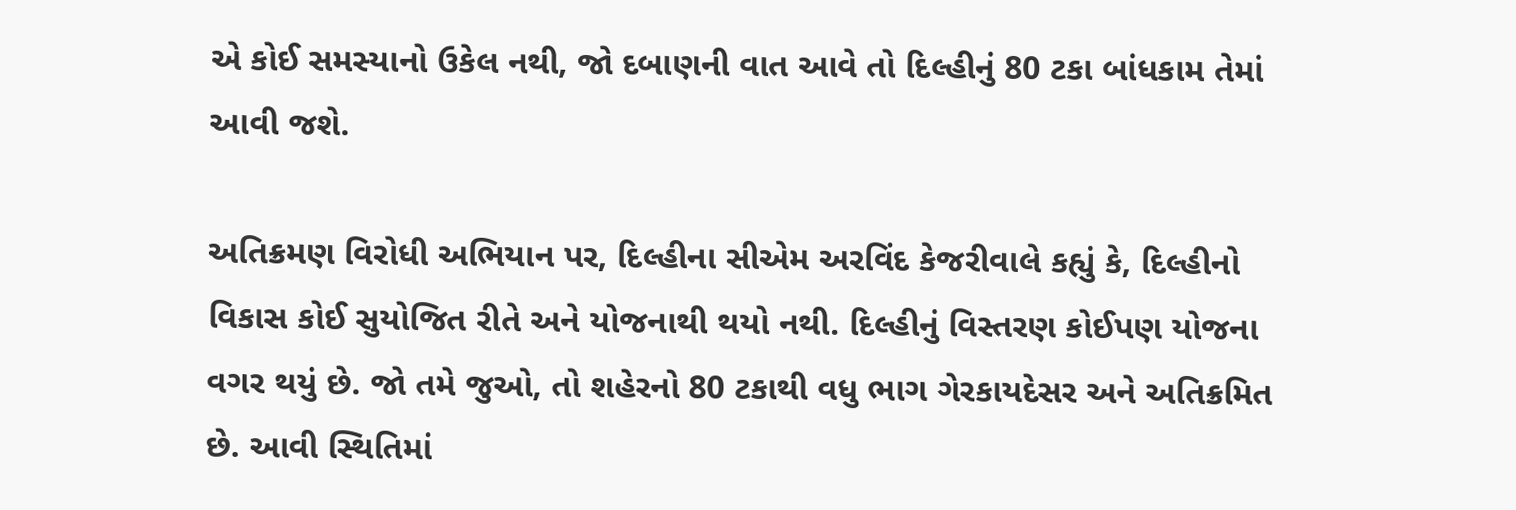એ કોઈ સમસ્યાનો ઉકેલ નથી, જો દબાણની વાત આવે તો દિલ્હીનું 80 ટકા બાંધકામ તેમાં આવી જશે.

અતિક્રમણ વિરોધી અભિયાન પર, દિલ્હીના સીએમ અરવિંદ કેજરીવાલે કહ્યું કે, દિલ્હીનો વિકાસ કોઈ સુયોજિત રીતે અને યોજનાથી થયો નથી. દિલ્હીનું વિસ્તરણ કોઈપણ યોજના વગર થયું છે. જો તમે જુઓ, તો શહેરનો 80 ટકાથી વધુ ભાગ ગેરકાયદેસર અને અતિક્રમિત છે. આવી સ્થિતિમાં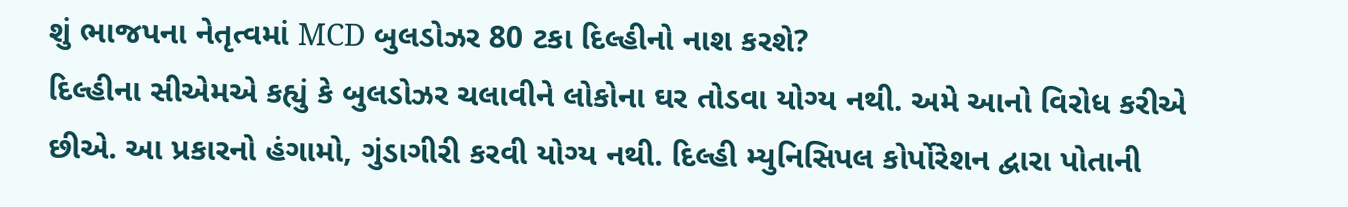શું ભાજપના નેતૃત્વમાં MCD બુલડોઝર 80 ટકા દિલ્હીનો નાશ કરશે?
દિલ્હીના સીએમએ કહ્યું કે બુલડોઝર ચલાવીને લોકોના ઘર તોડવા યોગ્ય નથી. અમે આનો વિરોધ કરીએ છીએ. આ પ્રકારનો હંગામો, ગુંડાગીરી કરવી યોગ્ય નથી. દિલ્હી મ્યુનિસિપલ કોર્પોરેશન દ્વારા પોતાની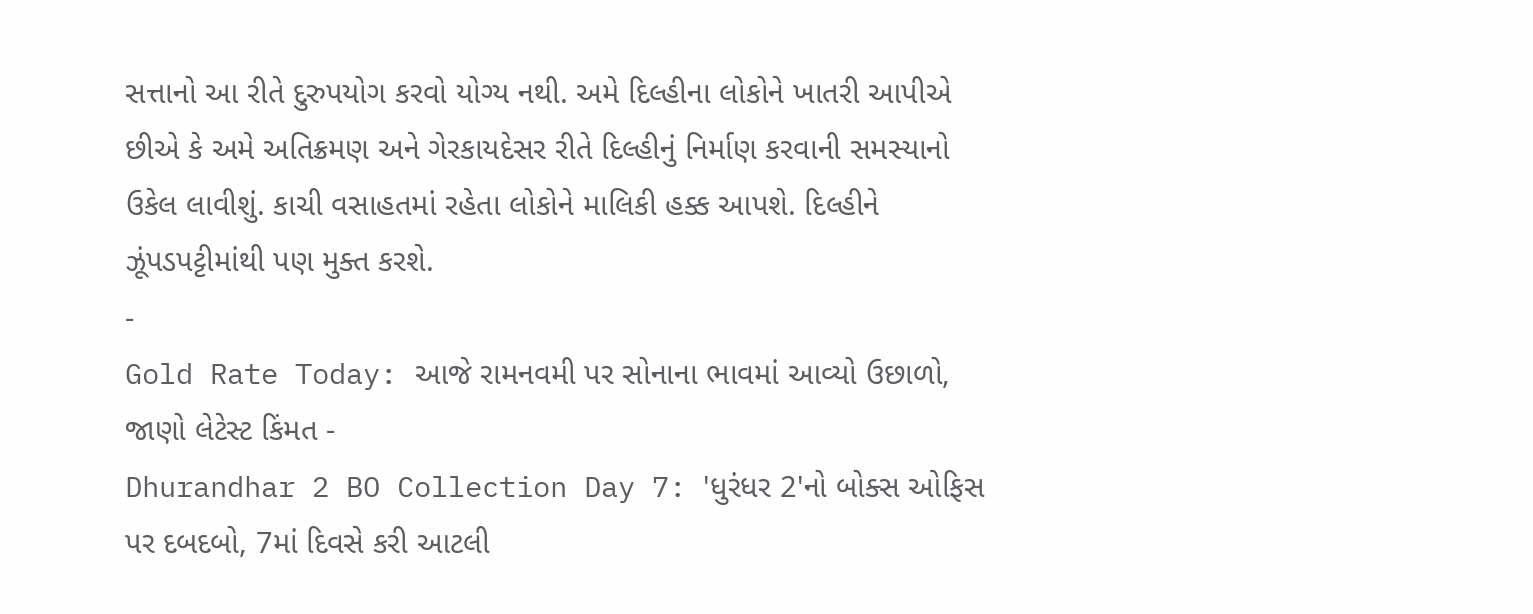સત્તાનો આ રીતે દુરુપયોગ કરવો યોગ્ય નથી. અમે દિલ્હીના લોકોને ખાતરી આપીએ છીએ કે અમે અતિક્રમણ અને ગેરકાયદેસર રીતે દિલ્હીનું નિર્માણ કરવાની સમસ્યાનો ઉકેલ લાવીશું. કાચી વસાહતમાં રહેતા લોકોને માલિકી હક્ક આપશે. દિલ્હીને ઝૂંપડપટ્ટીમાંથી પણ મુક્ત કરશે.
-
Gold Rate Today: આજે રામનવમી પર સોનાના ભાવમાં આવ્યો ઉછાળો, જાણો લેટેસ્ટ કિંમત -
Dhurandhar 2 BO Collection Day 7: 'ધુરંધર 2'નો બોક્સ ઓફિસ પર દબદબો, 7માં દિવસે કરી આટલી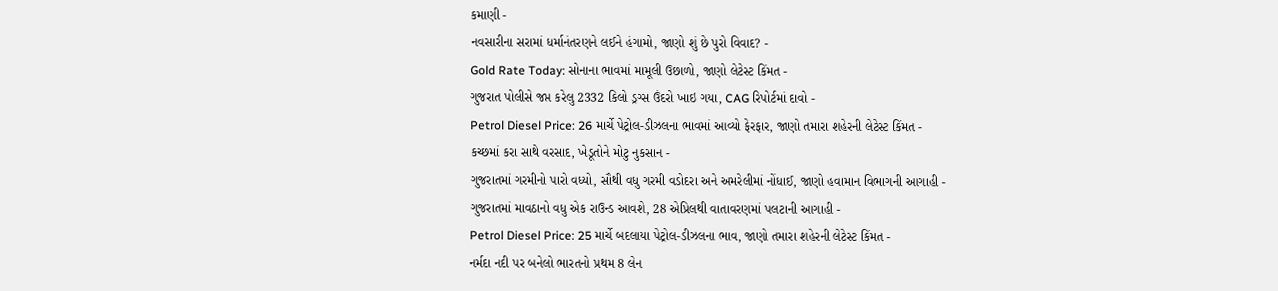કમાણી -
નવસારીના સરામાં ધર્માનંતરણને લઈને હંગામો, જાણો શું છે પુરો વિવાદ? -
Gold Rate Today: સોનાના ભાવમાં મામૂલી ઉછાળો, જાણો લેટેસ્ટ કિંમત -
ગુજરાત પોલીસે જપ્ત કરેલુ 2332 કિલો ડ્રગ્સ ઉંદરો ખાઇ ગયા, CAG રિપોર્ટમાં દાવો -
Petrol Diesel Price: 26 માર્ચે પેટ્રોલ-ડીઝલના ભાવમાં આવ્યો ફેરફાર, જાણો તમારા શહેરની લેટેસ્ટ કિંમત -
કચ્છમાં કરા સાથે વરસાદ, ખેડૂતોને મોટુ નુકસાન -
ગુજરાતમાં ગરમીનો પારો વધ્યો, સૌથી વધુ ગરમી વડોદરા અને અમરેલીમાં નોંધાઈ, જાણો હવામાન વિભાગની આગાહી -
ગુજરાતમાં માવઠાનો વધુ એક રાઉન્ડ આવશે, 28 એપ્રિલથી વાતાવરણમાં પલટાની આગાહી -
Petrol Diesel Price: 25 માર્ચે બદલાયા પેટ્રોલ-ડીઝલના ભાવ, જાણો તમારા શહેરની લેટેસ્ટ કિંમત -
નર્મદા નદી પર બનેલો ભારતનો પ્રથમ 8 લેન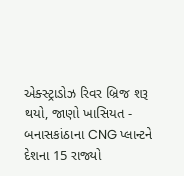એક્સ્ટ્રાડોઝ રિવર બ્રિજ શરૂ થયો, જાણો ખાસિયત -
બનાસકાંઠાના CNG પ્લાન્ટને દેશના 15 રાજ્યો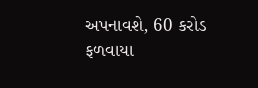અપનાવશે, 60 કરોડ ફળવાયા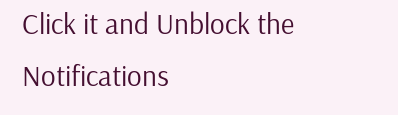Click it and Unblock the Notifications